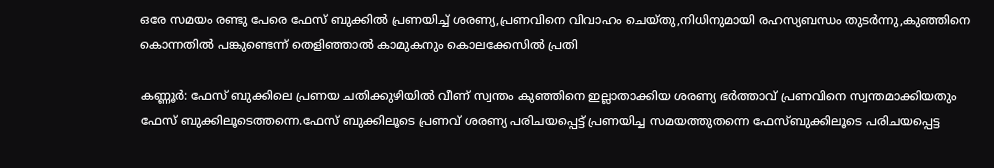ഒരേ സമയം രണ്ടു പേരെ ഫേസ് ബുക്കില്‍ പ്രണയിച്ച് ശരണ്യ,പ്രണവിനെ വിവാഹം ചെയ്തു,നിധിനുമായി രഹസ്യബന്ധം തുടര്‍ന്നു,കുഞ്ഞിനെ കൊന്നതില്‍ പങ്കുണ്ടെന്ന് തെളിഞ്ഞാല്‍ കാമുകനും കൊലക്കേസില്‍ പ്രതി

കണ്ണൂര്‍: ഫേസ് ബുക്കിലെ പ്രണയ ചതിക്കുഴിയില്‍ വീണ് സ്വന്തം കുഞ്ഞിനെ ഇല്ലാതാക്കിയ ശരണ്യ ഭര്‍ത്താവ് പ്രണവിനെ സ്വന്തമാക്കിയതും ഫേസ് ബുക്കിലൂടെത്തന്നെ.ഫേസ് ബുക്കിലൂടെ പ്രണവ് ശരണ്യ പരിചയപ്പെട്ട് പ്രണയിച്ച സമയത്തുതന്നെ ഫേസ്ബുക്കിലൂടെ പരിചയപ്പെട്ട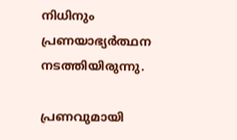നിധിനും പ്രണയാഭ്യര്‍ത്ഥന നടത്തിയിരുന്നു.

പ്രണവുമായി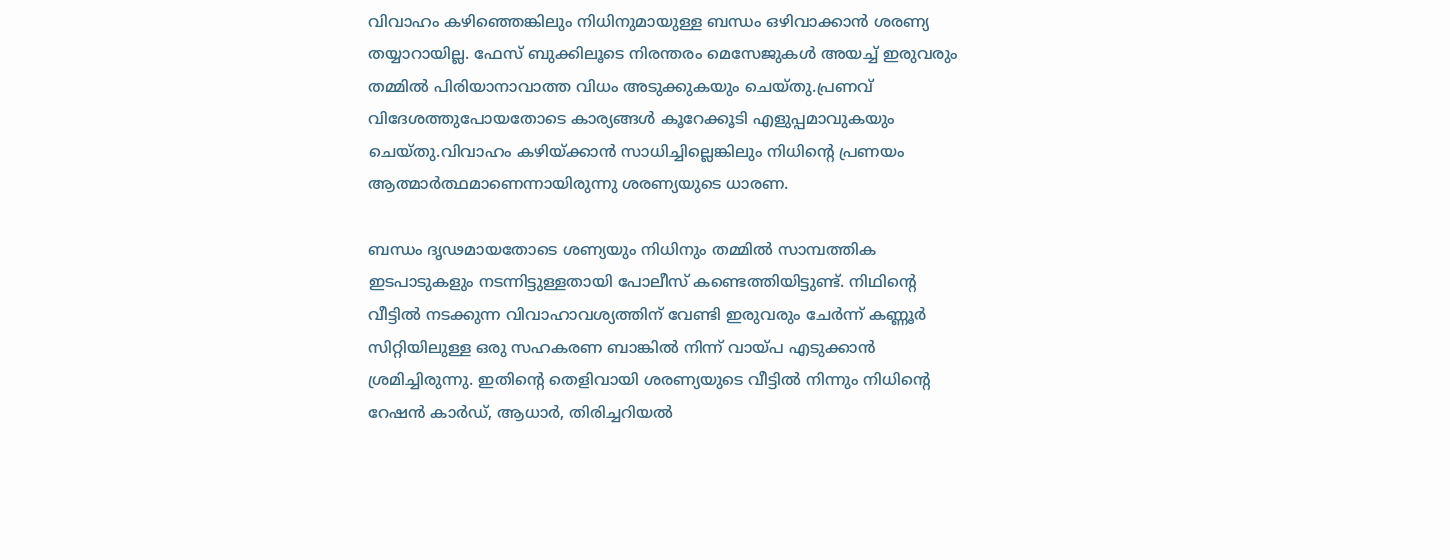വിവാഹം കഴിഞ്ഞെങ്കിലും നിധിനുമായുള്ള ബന്ധം ഒഴിവാക്കാന്‍ ശരണ്യ തയ്യാറായില്ല. ഫേസ് ബുക്കിലൂടെ നിരന്തരം മെസേജുകള്‍ അയച്ച് ഇരുവരും തമ്മില്‍ പിരിയാനാവാത്ത വിധം അടുക്കുകയും ചെയ്തു.പ്രണവ് വിദേശത്തുപോയതോടെ കാര്യങ്ങള്‍ കൂറേക്കൂടി എളുപ്പമാവുകയും ചെയ്തു.വിവാഹം കഴിയ്ക്കാന്‍ സാധിച്ചില്ലെങ്കിലും നിധിന്റെ പ്രണയം ആത്മാര്‍ത്ഥമാണെന്നായിരുന്നു ശരണ്യയുടെ ധാരണ.

ബന്ധം ദൃഢമായതോടെ ശണ്യയും നിധിനും തമ്മില്‍ സാമ്പത്തിക ഇടപാടുകളും നടന്നിട്ടുള്ളതായി പോലീസ് കണ്ടെത്തിയിട്ടുണ്ട്. നിഥിന്റെ വീട്ടില്‍ നടക്കുന്ന വിവാഹാവശ്യത്തിന് വേണ്ടി ഇരുവരും ചേര്‍ന്ന് കണ്ണൂര്‍ സിറ്റിയിലുള്ള ഒരു സഹകരണ ബാങ്കില്‍ നിന്ന് വായ്പ എടുക്കാന്‍ ശ്രമിച്ചിരുന്നു. ഇതിന്റെ തെളിവായി ശരണ്യയുടെ വീട്ടില്‍ നിന്നും നിധിന്റെ റേഷന്‍ കാര്‍ഡ്, ആധാര്‍, തിരിച്ചറിയല്‍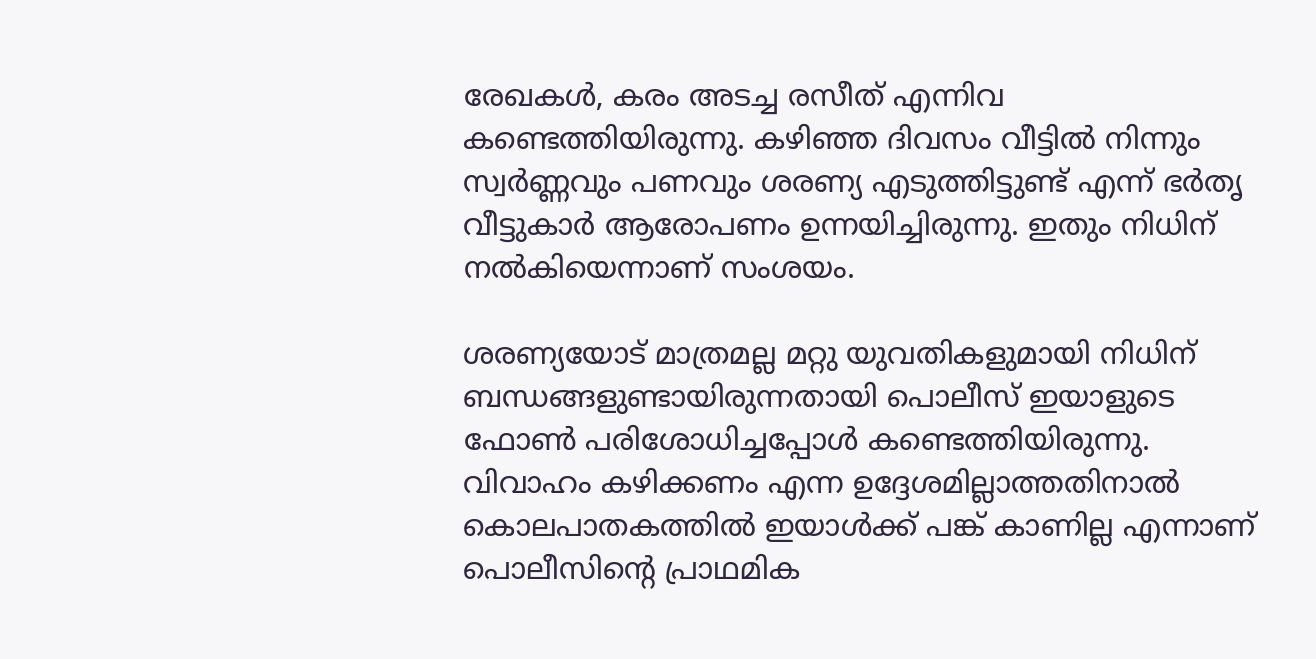രേഖകള്‍, കരം അടച്ച രസീത് എന്നിവ കണ്ടെത്തിയിരുന്നു. കഴിഞ്ഞ ദിവസം വീട്ടില്‍ നിന്നും സ്വര്‍ണ്ണവും പണവും ശരണ്യ എടുത്തിട്ടുണ്ട് എന്ന് ഭര്‍തൃ വീട്ടുകാര്‍ ആരോപണം ഉന്നയിച്ചിരുന്നു. ഇതും നിധിന് നല്‍കിയെന്നാണ് സംശയം.

ശരണ്യയോട് മാത്രമല്ല മറ്റു യുവതികളുമായി നിധിന് ബന്ധങ്ങളുണ്ടായിരുന്നതായി പൊലീസ് ഇയാളുടെ ഫോണ്‍ പരിശോധിച്ചപ്പോള്‍ കണ്ടെത്തിയിരുന്നു. വിവാഹം കഴിക്കണം എന്ന ഉദ്ദേശമില്ലാത്തതിനാല്‍ കൊലപാതകത്തില്‍ ഇയാള്‍ക്ക് പങ്ക് കാണില്ല എന്നാണ് പൊലീസിന്റെ പ്രാഥമിക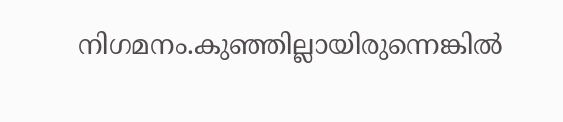നിഗമനം.കുഞ്ഞില്ലായിരുന്നെങ്കില്‍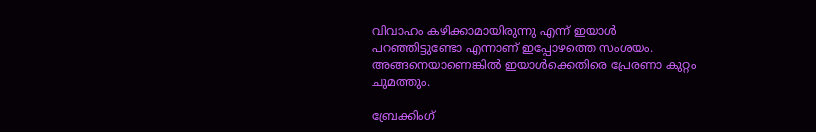വിവാഹം കഴിക്കാമായിരുന്നു എന്ന് ഇയാള്‍ പറഞ്ഞിട്ടുണ്ടോ എന്നാണ് ഇപ്പോഴത്തെ സംശയം. അങ്ങനെയാണെങ്കില്‍ ഇയാള്‍ക്കെതിരെ പ്രേരണാ കുറ്റം ചുമത്തും.

ബ്രേക്കിംഗ്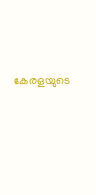കേരളയുടെ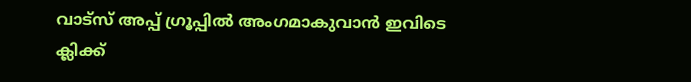വാട്സ് അപ്പ് ഗ്രൂപ്പിൽ അംഗമാകുവാൻ ഇവിടെ ക്ലിക്ക്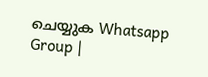ചെയ്യുക Whatsapp Group |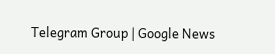Telegram Group | Google News